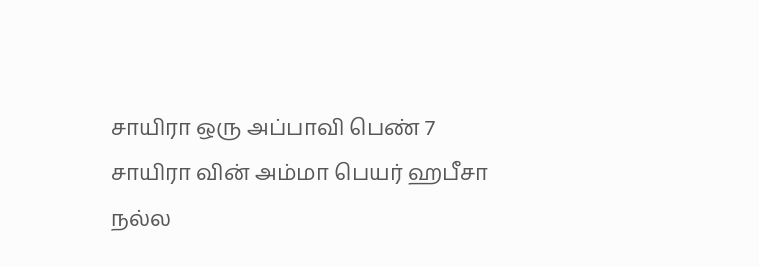சாயிரா ஒரு அப்பாவி பெண் 7
சாயிரா வின் அம்மா பெயர் ஹபீசா நல்ல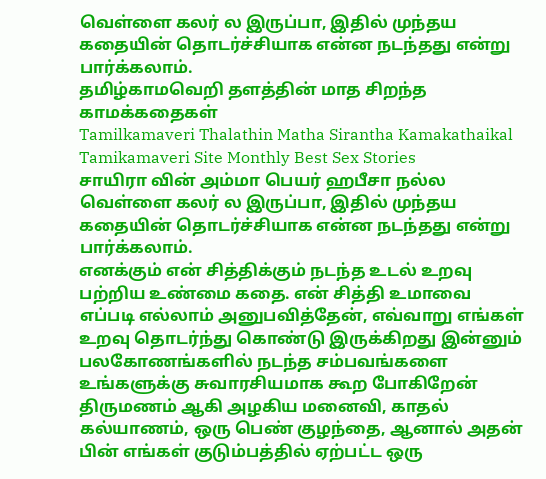வெள்ளை கலர் ல இருப்பா, இதில் முந்தய கதையின் தொடர்ச்சியாக என்ன நடந்தது என்று பார்க்கலாம்.
தமிழ்காமவெறி தளத்தின் மாத சிறந்த காமக்கதைகள்
Tamilkamaveri Thalathin Matha Sirantha Kamakathaikal
Tamikamaveri Site Monthly Best Sex Stories
சாயிரா வின் அம்மா பெயர் ஹபீசா நல்ல வெள்ளை கலர் ல இருப்பா, இதில் முந்தய கதையின் தொடர்ச்சியாக என்ன நடந்தது என்று பார்க்கலாம்.
எனக்கும் என் சித்திக்கும் நடந்த உடல் உறவு பற்றிய உண்மை கதை. என் சித்தி உமாவை எப்படி எல்லாம் அனுபவித்தேன், எவ்வாறு எங்கள் உறவு தொடர்ந்து கொண்டு இருக்கிறது இன்னும் பலகோணங்களில் நடந்த சம்பவங்களை உங்களுக்கு சுவாரசியமாக கூற போகிறேன்
திருமணம் ஆகி அழகிய மனைவி, காதல் கல்யாணம், ஒரு பெண் குழந்தை, ஆனால் அதன் பின் எங்கள் குடும்பத்தில் ஏற்பட்ட ஒரு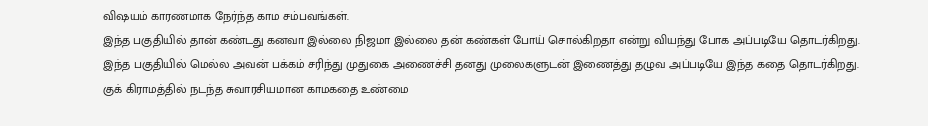விஷயம் காரணமாக நேர்ந்த காம சம்பவங்கள்.
இந்த பகுதியில் தான் கண்டது கனவா இல்லை நிஜமா இல்லை தன் கண்கள் போய் சொல்கிறதா என்று வியந்து போக அப்படியே தொடர்கிறது.
இந்த பகுதியில் மெல்ல அவன் பக்கம் சரிந்து முதுகை அணைச்சி தனது முலைகளுடன் இணைத்து தழுவ அப்படியே இந்த கதை தொடர்கிறது.
குக் கிராமத்தில் நடந்த சுவாரசியமான காமகதை உண்மை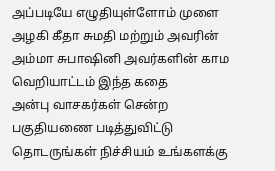அப்படியே எழுதியுள்ளோம் முளை அழகி கீதா சுமதி மற்றும் அவரின் அம்மா சுபாஷினி அவர்களின் காம வெறியாட்டம் இந்த கதை
அன்பு வாசகர்கள் சென்ற பகுதியணை படித்துவிட்டு தொடருங்கள் நிச்சியம் உங்களக்கு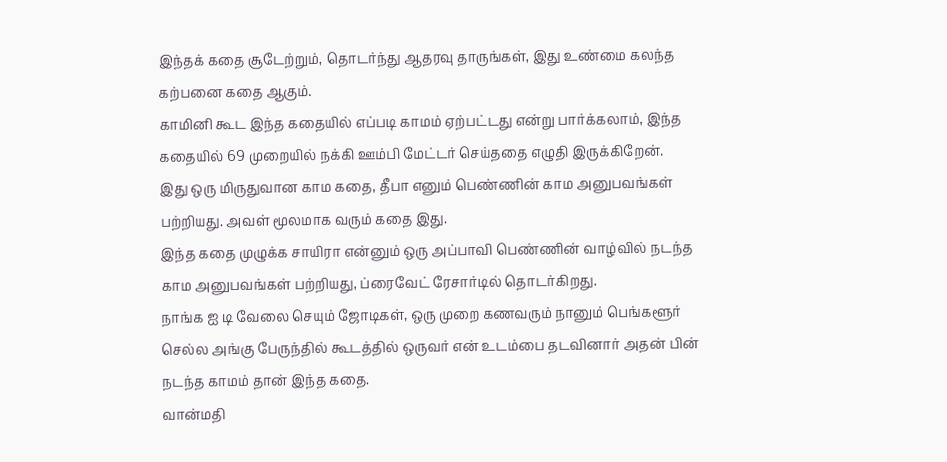இந்தக் கதை சூடேற்றும், தொடர்ந்து ஆதரவு தாருங்கள், இது உண்மை கலந்த கற்பனை கதை ஆகும்.
காமினி கூட இந்த கதையில் எப்படி காமம் ஏற்பட்டது என்று பார்க்கலாம், இந்த கதையில் 69 முறையில் நக்கி ஊம்பி மேட்டர் செய்ததை எழுதி இருக்கிறேன்.
இது ஒரு மிருதுவான காம கதை, தீபா எனும் பெண்ணின் காம அனுபவங்கள் பற்றியது. அவள் மூலமாக வரும் கதை இது.
இந்த கதை முழுக்க சாயிரா என்னும் ஒரு அப்பாவி பெண்ணின் வாழ்வில் நடந்த காம அனுபவங்கள் பற்றியது, ப்ரைவேட் ரேசார்டில் தொடர்கிறது.
நாங்க ஐ டி வேலை செயும் ஜோடிகள், ஒரு முறை கணவரும் நானும் பெங்களூர் செல்ல அங்கு பேருந்தில் கூடத்தில் ஒருவர் என் உடம்பை தடவினார் அதன் பின் நடந்த காமம் தான் இந்த கதை.
வான்மதி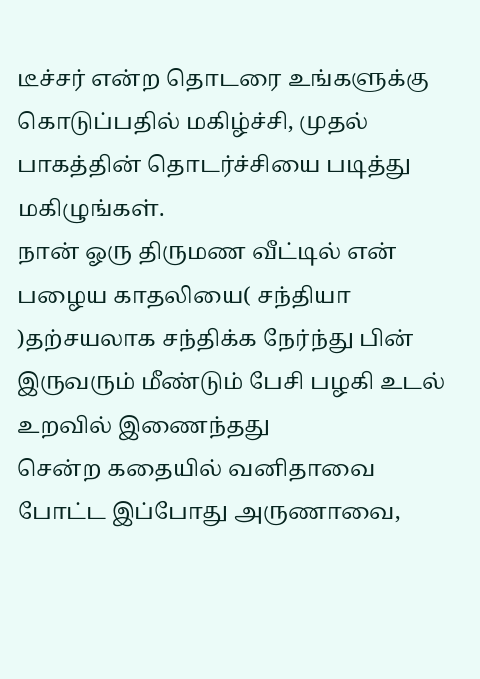டீச்சர் என்ற தொடரை உங்களுக்கு கொடுப்பதில் மகிழ்ச்சி, முதல் பாகத்தின் தொடர்ச்சியை படித்து மகிழுங்கள்.
நான் ஓரு திருமண வீட்டில் என் பழைய காதலியை( சந்தியா )தற்சயலாக சந்திக்க நேர்ந்து பின் இருவரும் மீண்டும் பேசி பழகி உடல் உறவில் இணைந்தது
சென்ற கதையில் வனிதாவை போட்ட இப்போது அருணாவை,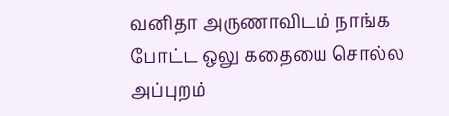வனிதா அருணாவிடம் நாங்க போட்ட ஒலு கதையை சொல்ல அப்புறம்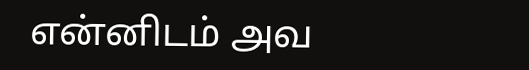என்னிடம் அவ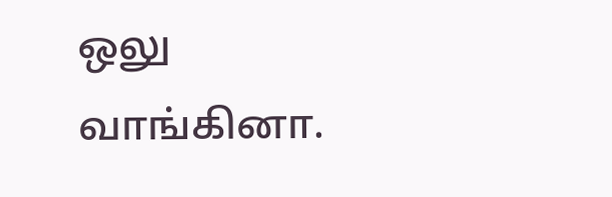ஒலு வாங்கினா.